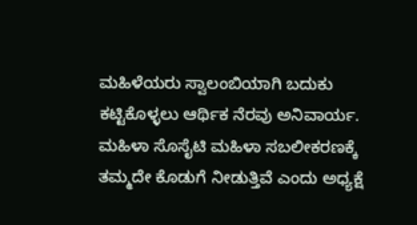ಮಹಿಳೆಯರು ಸ್ವಾಲಂಬಿಯಾಗಿ ಬದುಕು ಕಟ್ಟಿಕೊಳ್ಳಲು ಆರ್ಥಿಕ ನೆರವು ಅನಿವಾರ್ಯ. ಮಹಿಳಾ ಸೊಸೈಟಿ ಮಹಿಳಾ ಸಬಲೀಕರಣಕ್ಕೆ ತಮ್ಮದೇ ಕೊಡುಗೆ ನೀಡುತ್ತಿವೆ ಎಂದು ಅಧ್ಯಕ್ಷೆ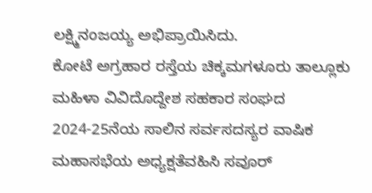ಲಕ್ಷ್ಮಿನಂಜಯ್ಯ ಅಭಿಪ್ರಾಯಿಸಿದು.
ಕೋಟೆ ಅಗ್ರಹಾರ ರಸ್ತೆಯ ಚಿಕ್ಕಮಗಳೂರು ತಾಲ್ಲೂಕು ಮಹಿಳಾ ವಿವಿದೊದ್ದೇಶ ಸಹಕಾರ ಸಂಘದ 2024-25ನೆಯ ಸಾಲಿನ ಸರ್ವಸದಸ್ಯರ ವಾಷಿಕ ಮಹಾಸಭೆಯ ಅಧ್ಯಕ್ಷತೆವಹಿಸಿ ಸವೂರ್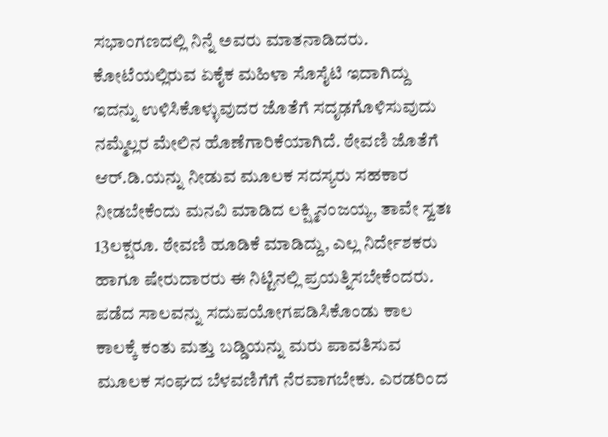ಸಭಾಂಗಣದಲ್ಲಿ ನಿನ್ನೆ ಅವರು ಮಾತನಾಡಿದರು.
ಕೋಟೆಯಲ್ಲಿರುವ ಏಕೈಕ ಮಹಿಳಾ ಸೊಸೈಟಿ ಇದಾಗಿದ್ದು ಇದನ್ನು ಉಳಿಸಿಕೊಳ್ಳುವುದರ ಜೊತೆಗೆ ಸದೃಢಗೊಳಿಸುವುದು ನಮ್ಮೆಲ್ಲರ ಮೇಲಿನ ಹೊಣೆಗಾರಿಕೆಯಾಗಿದೆ. ಠೇವಣಿ ಜೊತೆಗೆ ಆರ್.ಡಿ.ಯನ್ನು ನೀಡುವ ಮೂಲಕ ಸದಸ್ಯರು ಸಹಕಾರ ನೀಡಬೇಕೆಂದು ಮನವಿ ಮಾಡಿದ ಲಕ್ಷ್ಮಿನಂಜಯ್ಯ, ತಾವೇ ಸ್ವತಃ 13ಲಕ್ಷರೂ. ಠೇವಣಿ ಹೂಡಿಕೆ ಮಾಡಿದ್ದು, ಎಲ್ಲ ನಿರ್ದೇಶಕರು ಹಾಗೂ ಷೇರುದಾರರು ಈ ನಿಟ್ಟಿನಲ್ಲಿ ಪ್ರಯತ್ನಿಸಬೇಕೆಂದರು.
ಪಡೆದ ಸಾಲವನ್ನು ಸದುಪಯೋಗಪಡಿಸಿಕೊಂಡು ಕಾಲ ಕಾಲಕ್ಕೆ ಕಂತು ಮತ್ತು ಬಡ್ಡಿಯನ್ನು ಮರು ಪಾವತಿಸುವ ಮೂಲಕ ಸಂಘದ ಬೆಳವಣಿಗೆಗೆ ನೆರವಾಗಬೇಕು. ಎರಡರಿಂದ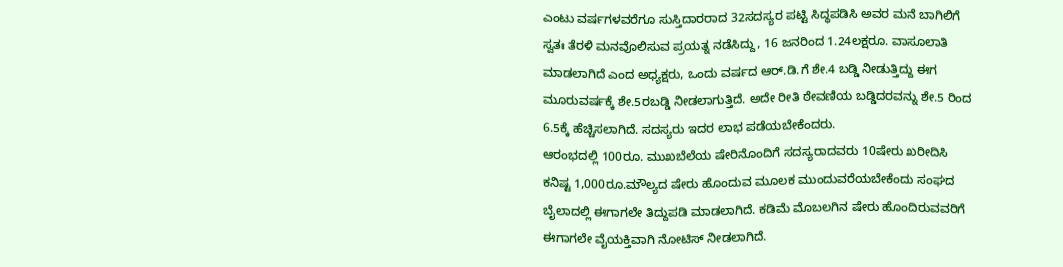ಎಂಟು ವರ್ಷಗಳವರೆಗೂ ಸುಸ್ತಿದಾರರಾದ 32ಸದಸ್ಯರ ಪಟ್ಟಿ ಸಿದ್ಧಪಡಿಸಿ ಅವರ ಮನೆ ಬಾಗಿಲಿಗೆ ಸ್ವತಃ ತೆರಳಿ ಮನವೊಲಿಸುವ ಪ್ರಯತ್ನ ನಡೆಸಿದ್ದು, 16 ಜನರಿಂದ 1.24ಲಕ್ಷರೂ. ವಾಸೂಲಾತಿ ಮಾಡಲಾಗಿದೆ ಎಂದ ಅಧ್ಯಕ್ಷರು, ಒಂದು ವರ್ಷದ ಆರ್.ಡಿ.ಗೆ ಶೇ.4 ಬಡ್ಡಿ ನೀಡುತ್ತಿದ್ದು ಈಗ ಮೂರುವರ್ಷಕ್ಕೆ ಶೇ.5ರಬಡ್ಡಿ ನೀಡಲಾಗುತ್ತಿದೆ. ಅದೇ ರೀತಿ ಠೇವಣಿಯ ಬಡ್ಡಿದರವನ್ನು ಶೇ.5 ರಿಂದ 6.5ಕ್ಕೆ ಹೆಚ್ಚಿಸಲಾಗಿದೆ. ಸದಸ್ಯರು ಇದರ ಲಾಭ ಪಡೆಯಬೇಕೆಂದರು.
ಆರಂಭದಲ್ಲಿ 100ರೂ. ಮುಖಬೆಲೆಯ ಷೇರಿನೊಂದಿಗೆ ಸದಸ್ಯರಾದವರು 10ಷೇರು ಖರೀದಿಸಿ ಕನಿಷ್ಟ 1,000ರೂ.ಮೌಲ್ಯದ ಷೇರು ಹೊಂದುವ ಮೂಲಕ ಮುಂದುವರೆಯಬೇಕೆಂದು ಸಂಘದ ಬೈಲಾದಲ್ಲಿ ಈಗಾಗಲೇ ತಿದ್ದುಪಡಿ ಮಾಡಲಾಗಿದೆ. ಕಡಿಮೆ ಮೊಬಲಗಿನ ಷೇರು ಹೊಂದಿರುವವರಿಗೆ ಈಗಾಗಲೇ ವೈಯಕ್ತಿವಾಗಿ ನೋಟಿಸ್ ನೀಡಲಾಗಿದೆ.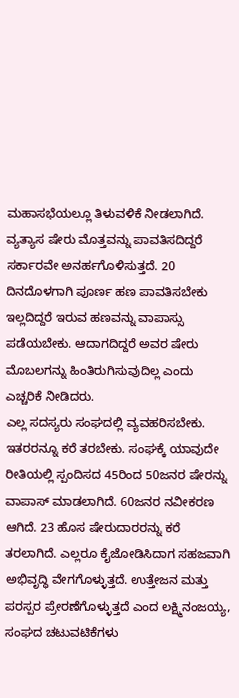ಮಹಾಸಭೆಯಲ್ಲೂ ತಿಳುವಳಿಕೆ ನೀಡಲಾಗಿದೆ. ವ್ಯತ್ಯಾಸ ಷೇರು ಮೊತ್ತವನ್ನು ಪಾವತಿಸದಿದ್ದರೆ ಸರ್ಕಾರವೇ ಅನರ್ಹಗೊಳಿಸುತ್ತದೆ. 20 ದಿನದೊಳಗಾಗಿ ಪೂರ್ಣ ಹಣ ಪಾವತಿಸಬೇಕು ಇಲ್ಲದಿದ್ದರೆ ಇರುವ ಹಣವನ್ನು ವಾಪಾಸ್ಸು ಪಡೆಯಬೇಕು. ಆದಾಗದಿದ್ದರೆ ಅವರ ಷೇರು ಮೊಬಲಗನ್ನು ಹಿಂತಿರುಗಿಸುವುದಿಲ್ಲ ಎಂದು ಎಚ್ಚರಿಕೆ ನೀಡಿದರು.
ಎಲ್ಲ ಸದಸ್ಯರು ಸಂಘದಲ್ಲಿ ವ್ಯವಹರಿಸಬೇಕು. ಇತರರನ್ನೂ ಕರೆ ತರಬೇಕು. ಸಂಘಕ್ಕೆ ಯಾವುದೇ ರೀತಿಯಲ್ಲಿ ಸ್ಪಂದಿಸದ 45ರಿಂದ 50ಜನರ ಷೇರನ್ನು ವಾಪಾಸ್ ಮಾಡಲಾಗಿದೆ. 60ಜನರ ನವೀಕರಣ ಆಗಿದೆ. 23 ಹೊಸ ಷೇರುದಾರರನ್ನು ಕರೆ ತರಲಾಗಿದೆ. ಎಲ್ಲರೂ ಕೈಜೋಡಿಸಿದಾಗ ಸಹಜವಾಗಿ ಅಭಿವೃದ್ಧಿ ವೇಗಗೊಳ್ಳುತ್ತದೆ. ಉತ್ತೇಜನ ಮತ್ತು ಪರಸ್ಪರ ಪ್ರೇರಣೆಗೊಳ್ಳುತ್ತದೆ ಎಂದ ಲಕ್ಷ್ಮಿನಂಜಯ್ಯ, ಸಂಘದ ಚಟುವಟಿಕೆಗಳು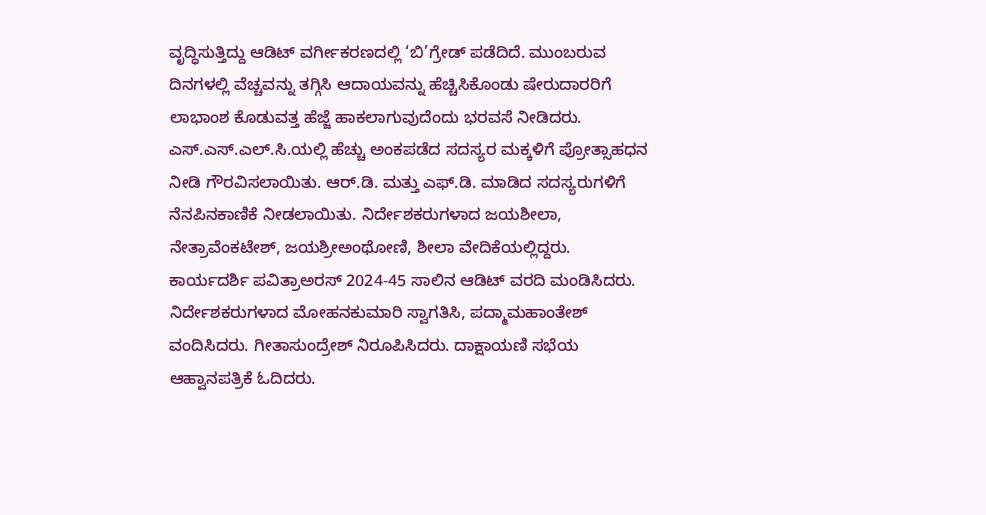ವೃದ್ಧಿಸುತ್ತಿದ್ದು ಆಡಿಟ್ ವರ್ಗೀಕರಣದಲ್ಲಿ ‘ಬಿ’ಗ್ರೇಡ್ ಪಡೆದಿದೆ. ಮುಂಬರುವ ದಿನಗಳಲ್ಲಿ ವೆಚ್ಚವನ್ನು ತಗ್ಗಿಸಿ ಆದಾಯವನ್ನು ಹೆಚ್ಚಿಸಿಕೊಂಡು ಷೇರುದಾರರಿಗೆ ಲಾಭಾಂಶ ಕೊಡುವತ್ತ ಹೆಜ್ಜೆ ಹಾಕಲಾಗುವುದೆಂದು ಭರವಸೆ ನೀಡಿದರು.
ಎಸ್.ಎಸ್.ಎಲ್.ಸಿ.ಯಲ್ಲಿ ಹೆಚ್ಚು ಅಂಕಪಡೆದ ಸದಸ್ಯರ ಮಕ್ಕಳಿಗೆ ಪ್ರೋತ್ಸಾಹಧನ ನೀಡಿ ಗೌರವಿಸಲಾಯಿತು. ಆರ್.ಡಿ. ಮತ್ತು ಎಫ್.ಡಿ. ಮಾಡಿದ ಸದಸ್ಯರುಗಳಿಗೆ ನೆನಪಿನಕಾಣಿಕೆ ನೀಡಲಾಯಿತು. ನಿರ್ದೇಶಕರುಗಳಾದ ಜಯಶೀಲಾ, ನೇತ್ರಾವೆಂಕಟೇಶ್, ಜಯಶ್ರೀಅಂಥೋಣಿ, ಶೀಲಾ ವೇದಿಕೆಯಲ್ಲಿದ್ದರು.
ಕಾರ್ಯದರ್ಶಿ ಪವಿತ್ರಾಅರಸ್ 2024-45 ಸಾಲಿನ ಆಡಿಟ್ ವರದಿ ಮಂಡಿಸಿದರು. ನಿರ್ದೇಶಕರುಗಳಾದ ಮೋಹನಕುಮಾರಿ ಸ್ವಾಗತಿಸಿ, ಪದ್ಮಾಮಹಾಂತೇಶ್ ವಂದಿಸಿದರು. ಗೀತಾಸುಂದ್ರೇಶ್ ನಿರೂಪಿಸಿದರು. ದಾಕ್ಷಾಯಣಿ ಸಭೆಯ ಆಹ್ವಾನಪತ್ರಿಕೆ ಓದಿದರು.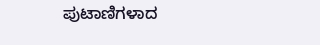ಪುಟಾಣಿಗಳಾದ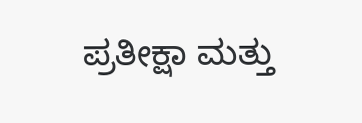ಪ್ರತೀಕ್ಷಾ ಮತ್ತು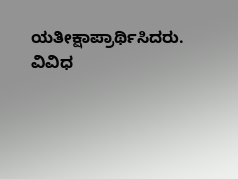ಯತೀಕ್ಷಾಪ್ರಾರ್ಥಿಸಿದರು. ವಿವಿಧ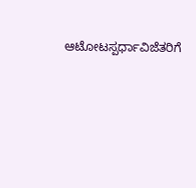ಆಟೋಟಸ್ಪರ್ಧಾವಿಜೆತರಿಗೆ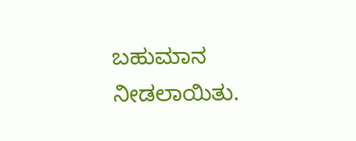ಬಹುಮಾನ ನೀಡಲಾಯಿತು.